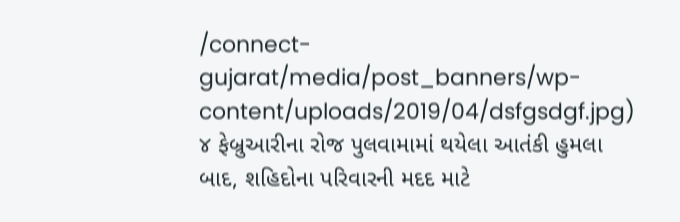/connect-gujarat/media/post_banners/wp-content/uploads/2019/04/dsfgsdgf.jpg)
૪ ફેબ્રુઆરીના રોજ પુલવામામાં થયેલા આતંકી હુમલા બાદ, શહિદોના પરિવારની મદદ માટે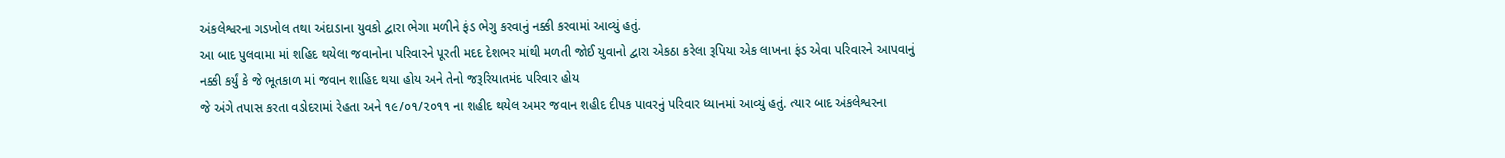અંકલેશ્વરના ગડખોલ તથા અંદાડાના યુવકો દ્વારા ભેગા મળીને ફંડ ભેગુ કરવાનું નક્કી કરવામાં આવ્યું હતું.
આ બાદ પુલવામા માં શહિદ થયેલા જવાનોના પરિવારને પૂરતી મદદ દેશભર માંથી મળતી જોઈ યુવાનો દ્વારા એકઠા કરેલા રૂપિયા એક લાખના ફંડ એવા પરિવારને આપવાનું નક્કી કર્યું કે જે ભૂતકાળ માં જવાન શાહિદ થયા હોય અને તેનો જરૂરિયાતમંદ પરિવાર હોય
જે અંગે તપાસ કરતા વડોદરામાં રેહતા અને ૧૯/૦૧/૨૦૧૧ ના શહીદ થયેલ અમર જવાન શહીદ દીપક પાવરનું પરિવાર ધ્યાનમાં આવ્યું હતું. ત્યાર બાદ અંકલેશ્વરના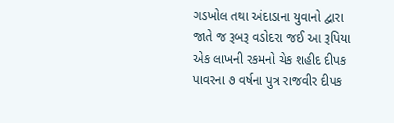ગડખોલ તથા અંદાડાના યુવાનો દ્વારા જાતે જ રૂબરૂ વડોદરા જઈ આ રૂપિયા એક લાખની રકમનો ચેક શહીદ દીપક પાવરના ૭ વર્ષના પુત્ર રાજવીર દીપક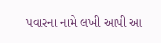પવારના નામે લખી આપી આ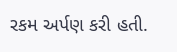રકમ અર્પણ કરી હતી.